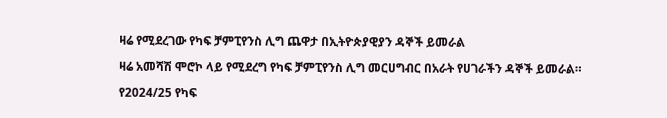ዛሬ የሚደረገው የካፍ ቻምፒየንስ ሊግ ጨዋታ በኢትዮጵያዊያን ዳኞች ይመራል

ዛሬ አመሻሽ ሞሮኮ ላይ የሚደረግ የካፍ ቻምፒየንስ ሊግ መርሀግብር በአራት የሀገራችን ዳኞች ይመራል።

የ2024/25 የካፍ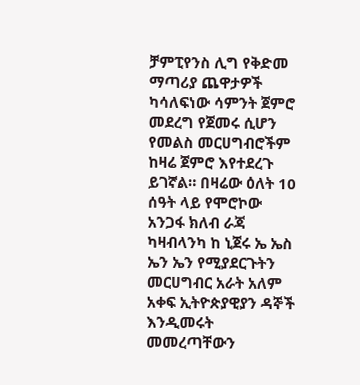ቻምፒየንስ ሊግ የቅድመ ማጣሪያ ጨዋታዎች ካሳለፍነው ሳምንት ጀምሮ መደረግ የጀመሩ ሲሆን የመልስ መርሀግብሮችም ከዛሬ ጀምሮ እየተደረጉ ይገኛል። በዛሬው ዕለት 10 ሰዓት ላይ የሞሮኮው አንጋፋ ክለብ ራጃ ካዛብላንካ ከ ኒጀሩ ኤ ኤስ ኤን ኤን የሚያደርጉትን መርሀግብር አራት አለም አቀፍ ኢትዮጵያዊያን ዳኞች እንዲመሩት መመረጣቸውን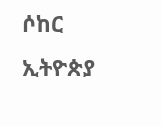ሶከር ኢትዮጵያ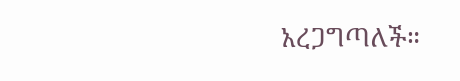አረጋግጣለች።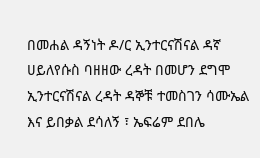በመሐል ዳኝነት ዶ/ር ኢንተርናሽናል ዳኛ ሀይለየሱስ ባዘዘው ረዳት በመሆን ደግሞ ኢንተርናሽናል ረዳት ዳኞቹ ተመስገን ሳሙኤል እና ይበቃል ደሳለኝ ፣ ኤፍሬም ደበሌ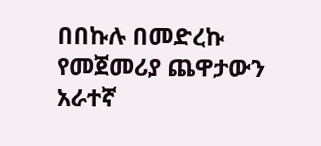በበኩሉ በመድረኩ የመጀመሪያ ጨዋታውን አራተኛ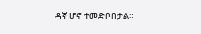ዳኛ ሆኖ ተመድቦበታል።